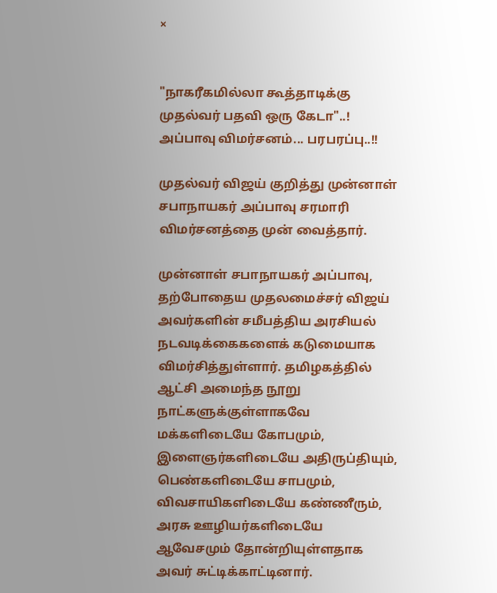×


"நாகரீகமில்லா கூத்தாடிக்கு முதல்வர் பதவி ஒரு கேடா"..! அப்பாவு விமர்சனம்... பரபரப்பு..!!

முதல்வர் விஜய் குறித்து முன்னாள் சபாநாயகர் அப்பாவு சரமாரி விமர்சனத்தை முன் வைத்தார்.

முன்னாள் சபாநாயகர் அப்பாவு, தற்போதைய முதலமைச்சர் விஜய் அவர்களின் சமீபத்திய அரசியல் நடவடிக்கைகளைக் கடுமையாக விமர்சித்துள்ளார். தமிழகத்தில் ஆட்சி அமைந்த நூறு நாட்களுக்குள்ளாகவே மக்களிடையே கோபமும், இளைஞர்களிடையே அதிருப்தியும், பெண்களிடையே சாபமும், விவசாயிகளிடையே கண்ணீரும், அரசு ஊழியர்களிடையே ஆவேசமும் தோன்றியுள்ளதாக அவர் சுட்டிக்காட்டினார்.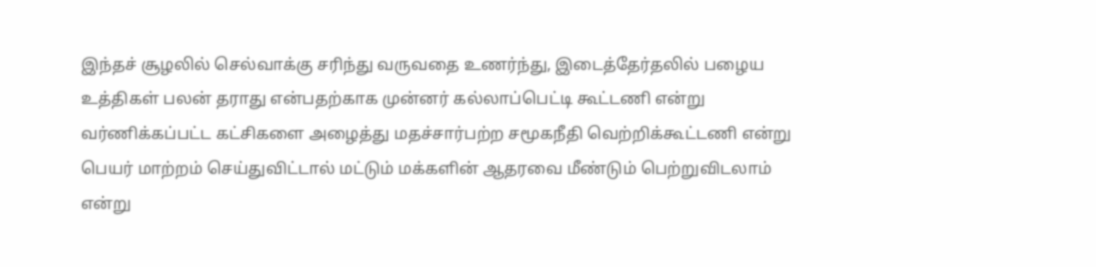இந்தச் சூழலில் செல்வாக்கு சரிந்து வருவதை உணர்ந்து, இடைத்தேர்தலில் பழைய உத்திகள் பலன் தராது என்பதற்காக முன்னர் கல்லாப்பெட்டி கூட்டணி என்று வர்ணிக்கப்பட்ட கட்சிகளை அழைத்து மதச்சார்பற்ற சமூகநீதி வெற்றிக்கூட்டணி என்று பெயர் மாற்றம் செய்துவிட்டால் மட்டும் மக்களின் ஆதரவை மீண்டும் பெற்றுவிடலாம் என்று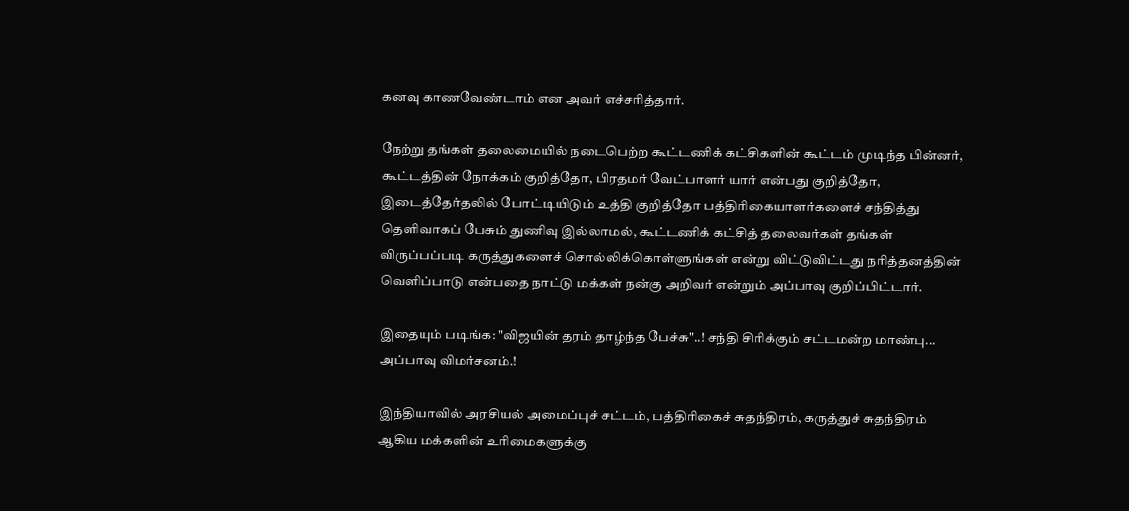கனவு காணவேண்டாம் என அவர் எச்சரித்தார்.

நேற்று தங்கள் தலைமையில் நடைபெற்ற கூட்டணிக் கட்சிகளின் கூட்டம் முடிந்த பின்னர், கூட்டத்தின் நோக்கம் குறித்தோ, பிரதமர் வேட்பாளர் யார் என்பது குறித்தோ, இடைத்தேர்தலில் போட்டியிடும் உத்தி குறித்தோ பத்திரிகையாளர்களைச் சந்தித்து தெளிவாகப் பேசும் துணிவு இல்லாமல், கூட்டணிக் கட்சித் தலைவர்கள் தங்கள் விருப்பப்படி கருத்துகளைச் சொல்லிக்கொள்ளுங்கள் என்று விட்டுவிட்டது நரித்தனத்தின் வெளிப்பாடு என்பதை நாட்டு மக்கள் நன்கு அறிவர் என்றும் அப்பாவு குறிப்பிட்டார்.

இதையும் படிங்க: "விஜயின் தரம் தாழ்ந்த பேச்சு"..! சந்தி சிரிக்கும் சட்டமன்ற மாண்பு... அப்பாவு விமர்சனம்.!

இந்தியாவில் அரசியல் அமைப்புச் சட்டம், பத்திரிகைச் சுதந்திரம், கருத்துச் சுதந்திரம் ஆகிய மக்களின் உரிமைகளுக்கு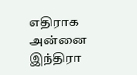எதிராக அன்னை இந்திரா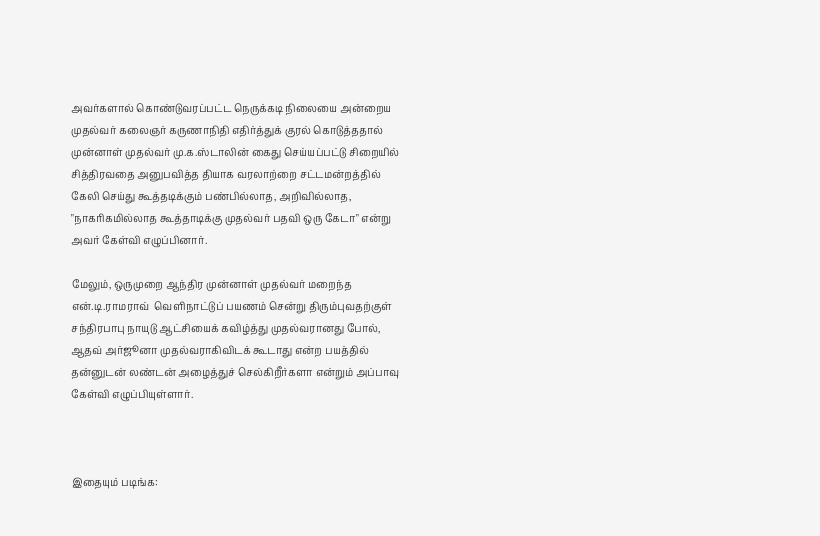அவர்களால் கொண்டுவரப்பட்ட நெருக்கடி நிலையை அன்றைய முதல்வர் கலைஞர் கருணாநிதி எதிர்த்துக் குரல் கொடுத்ததால் முன்னாள் முதல்வர் மு.க.ஸ்டாலின் கைது செய்யப்பட்டு சிறையில் சித்திரவதை அனுபவித்த தியாக வரலாற்றை சட்டமன்றத்தில் கேலி செய்து கூத்தடிக்கும் பண்பில்லாத, அறிவில்லாத, "நாகரிகமில்லாத கூத்தாடிக்கு முதல்வர் பதவி ஒரு கேடா" என்று அவர் கேள்வி எழுப்பினார்.

மேலும், ஒருமுறை ஆந்திர முன்னாள் முதல்வர் மறைந்த என்.டி.ராமராவ்  வெளிநாட்டுப் பயணம் சென்று திரும்புவதற்குள் சந்திரபாபு நாயுடு ஆட்சியைக் கவிழ்த்து முதல்வரானது போல், ஆதவ் அர்ஜூனா முதல்வராகிவிடக் கூடாது என்ற பயத்தில் தன்னுடன் லண்டன் அழைத்துச் செல்கிறீர்களா என்றும் அப்பாவு கேள்வி எழுப்பியுள்ளார்.



இதையும் படிங்க: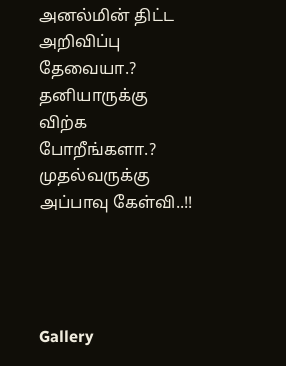அனல்மின் திட்ட அறிவிப்பு தேவையா.? தனியாருக்கு விற்க போறீங்களா.? முதல்வருக்கு அப்பாவு கேள்வி..!!




Gallery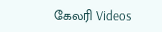கேலரி Videos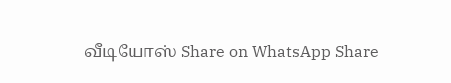வீடியோஸ் Share on WhatsApp Share